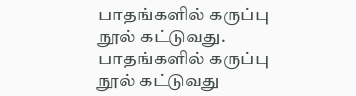பாதங்களில் கருப்பு நூல் கட்டுவது.
பாதங்களில் கருப்பு நூல் கட்டுவது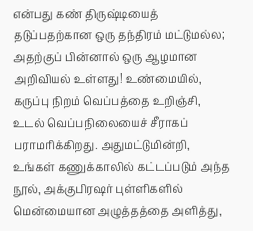என்பது கண் திருஷ்டியைத் தடுப்பதற்கான ஒரு தந்திரம் மட்டுமல்ல; அதற்குப் பின்னால் ஒரு ஆழமான அறிவியல் உள்ளது! உண்மையில், கருப்பு நிறம் வெப்பத்தை உறிஞ்சி, உடல் வெப்பநிலையைச் சீராகப் பராமரிக்கிறது. அதுமட்டுமின்றி, உங்கள் கணுக்காலில் கட்டப்படும் அந்த நூல், அக்குபிரஷர் புள்ளிகளில் மென்மையான அழுத்தத்தை அளித்து,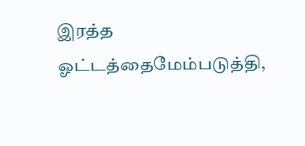இரத்த ஓட்டத்தைமேம்படுத்தி,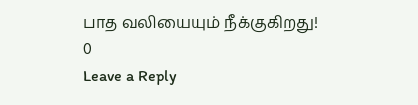பாத வலியையும் நீக்குகிறது!
0
Leave a Reply